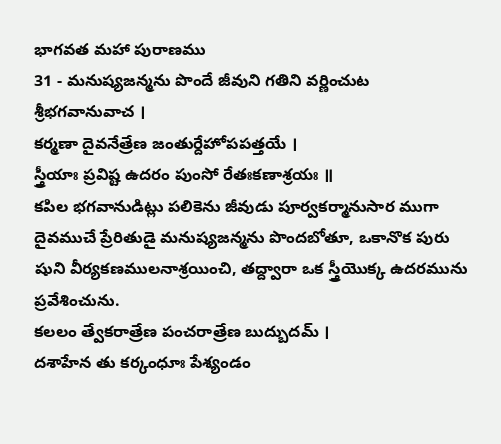భాగవత మహా పురాణము
31 - మనుష్యజన్మను పొందే జీవుని గతిని వర్ణించుట
శ్రీభగవానువాచ ।
కర్మణా దైవనేత్రేణ జంతుర్దేహోపపత్తయే ।
స్త్రీయాః ప్రవిష్ట ఉదరం పుంసో రేతఃకణాశ్రయః ॥
కపిల భగవానుడిట్లు పలికెను జీవుడు పూర్వకర్మానుసార ముగా దైవముచే ప్రేరితుడై మనుష్యజన్మను పొందబోతూ, ఒకానొక పురు షుని వీర్యకణములనాశ్రయించి, తద్ద్వారా ఒక స్త్రీయొక్క ఉదరమును ప్రవేశించును.
కలలం త్వేకరాత్రేణ పంచరాత్రేణ బుద్బుదమ్ ।
దశాహేన తు కర్కంధూః పేశ్యండం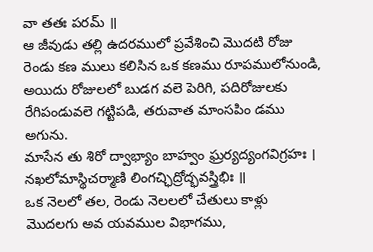వా తతః పరమ్ ॥
ఆ జీవుడు తల్లి ఉదరములో ప్రవేశించి మొదటి రోజు రెండు కణ ములు కలిసిన ఒక కణము రూపములోనుండి, అయిదు రోజులలో బుడగ వలె పెరిగి, పదిరోజులకు రేగిపండువలె గట్టిపడి, తరువాత మాంసపిం డము అగును.
మాసేన తు శిరో ద్వాభ్యాం బాహ్వం ఘ్రర్యద్యంగవిగ్రహః ।
నఖలోమాస్థిచర్మాణి లింగచ్ఛిద్రోద్భవస్త్రిభిః ॥
ఒక నెలలో తల, రెండు నెలలలో చేతులు కాళ్లు మొదలగు అవ యవముల విభాగము,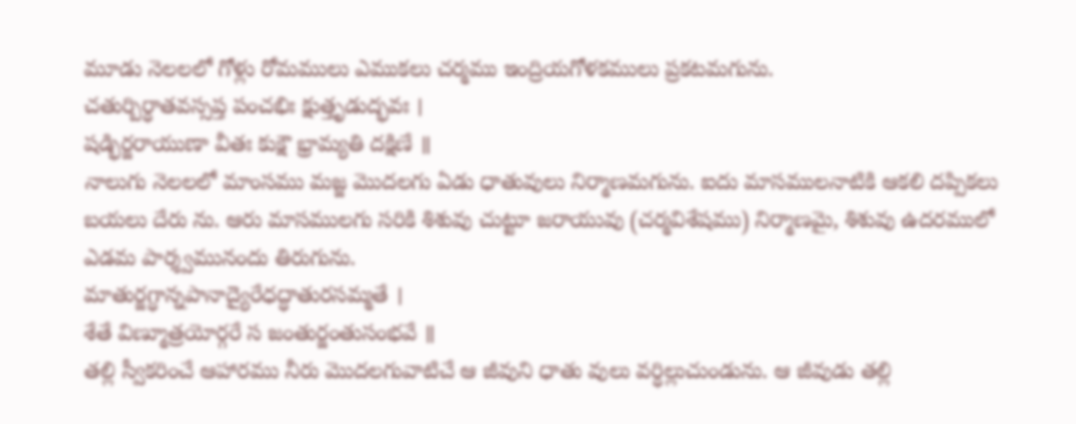మూడు నెలలలో గోళ్లు రోమములు ఎముకలు చర్మము ఇంద్రియగోళకములు ప్రకటమగును.
చతుర్బిర్ధాతవస్సప్త పంచభిః క్షుత్తృడుద్భవః ।
షడ్భిర్జరాయుణా వీతః కుక్షౌ భ్రామ్యతి దక్షిణే ॥
నాలుగు నెలలలో మాంసము మజ్జ మొదలగు ఏడు ధాతువులు నిర్మాణమగును. ఐదు మాసములనాటికి ఆకలి దప్పికలు బయలు దేరు ను. ఆరు మాసములగు సరికి శిశువు చుట్టూ జరాయువు (చర్మవిశేషము) నిర్మాణమై, శిశువు ఉదరములో ఎడమ పార్శ్వమునందు తిరుగును.
మాతుర్జగ్ధాన్నపానాద్యైరేధద్ధాతురసమ్మతే ।
శేతే విణ్మూత్రయోర్గరే స జంతుర్జంతుసంభవే ॥
తల్లి స్వీకరించే ఆహారము నీరు మొదలగువాటిచే ఆ జీవుని ధాతు వులు వర్ధిల్లుచుండును. ఆ జీవుడు తల్లి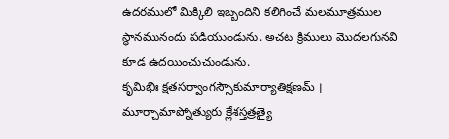ఉదరములో మిక్కిలి ఇబ్బందిని కలిగించే మలమూత్రముల స్థానమునందు పడియుండును. అచట క్రిములు మొదలగునవి కూడ ఉదయించుచుండును.
కృమిభిః క్షతసర్వాంగస్సౌకుమార్యాతిక్షణమ్ ।
మూర్చామాప్నోత్యురు క్లేశస్తత్రత్యై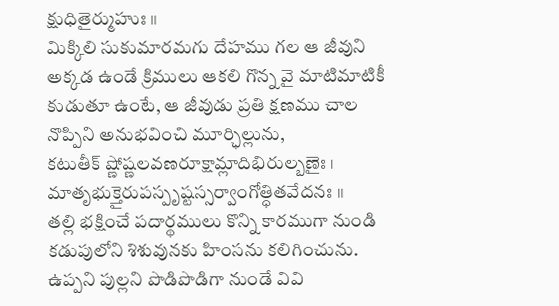క్షుధితైర్ముహుః ॥
మిక్కిలి సుకుమారమగు దేహము గల ఆ జీవుని అక్కడ ఉండే క్రిములు ఆకలి గొన్న వై మాటిమాటికీ కుడుతూ ఉంటే, ఆ జీవుడు ప్రతి క్షణము చాల నొప్పిని అనుభవించి మూర్ఛిల్లును,
కటుతీక్ ష్ణోష్ణలవణరూక్షామ్లాదిభిరుల్బణైః ।
మాతృభుక్తైరుపస్పృష్టస్సర్వాంగోత్ధితవేదనః ॥
తల్లి భక్షించే పదార్థములు కొన్ని కారముగా నుండి కడుపులోని శిశువునకు హింసను కలిగించును. ఉప్పని పుల్లని పొడిపొడిగా నుండే వివి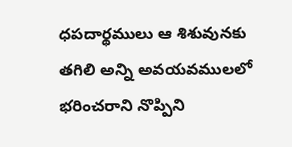ధపదార్థములు ఆ శిశువునకు తగిలి అన్ని అవయవములలో భరించరాని నొప్పిని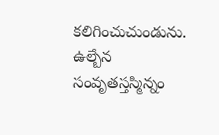కలిగించుచుండును.
ఉల్బేన సంవృతస్తస్మిన్నం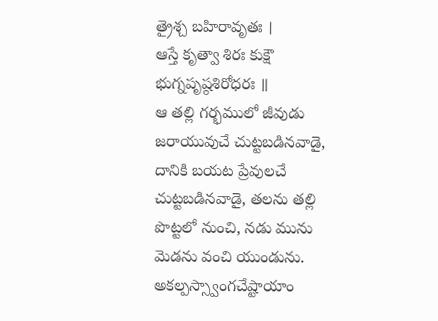త్రైశ్చ బహిరావృతః ।
ఆస్తే కృత్వా శిరః కుక్షౌ భుగ్నపృష్ఠశిరోధరః ॥
ఆ తల్లి గర్భములో జీవుడు జరాయువుచే చుట్టబడినవాడై, దానికి బయట ప్రేవులచే చుట్టబడినవాడై, తలను తల్లి పొట్టలో నుంచి, నడు మును మెడను వంచి యుండును.
అకల్పస్స్వాంగచేష్టాయాం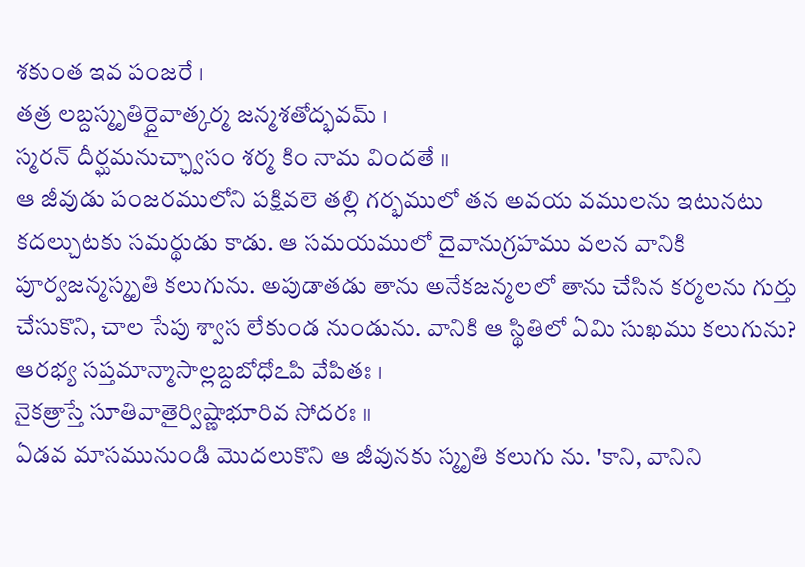శకుంత ఇవ పంజరే ।
తత్ర లబ్దస్మృతిర్దైవాత్కర్మ జన్మశతోద్భవమ్ ।
స్మరన్ దీర్ఘమనుచ్ఛ్వాసం శర్మ కిం నామ విందతే ॥
ఆ జీవుడు పంజరములోని పక్షివలె తల్లి గర్భములో తన అవయ వములను ఇటునటు కదల్చుటకు సమర్థుడు కాడు. ఆ సమయములో దైవానుగ్రహము వలన వానికి పూర్వజన్మస్మృతి కలుగును. అపుడాతడు తాను అనేకజన్మలలో తాను చేసిన కర్మలను గుర్తు చేసుకొని, చాల సేపు శ్వాస లేకుండ నుండును. వానికి ఆ స్థితిలో ఏమి సుఖము కలుగును?
ఆరభ్య సప్తమాన్మాసాల్లబ్దబోధోఽపి వేపితః ।
నైకత్రాస్తే సూతివాతైర్విష్ణాభూరివ సోదరః ॥
ఏడవ మాసమునుండి మొదలుకొని ఆ జీవునకు స్మృతి కలుగు ను. 'కాని, వానిని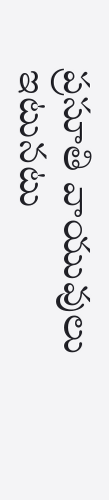ప్రసూతి వాయువులు ఇటునటు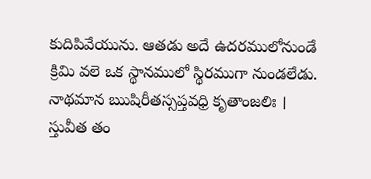కుదిపివేయును. ఆతడు అదే ఉదరములోనుండే క్రిమి వలె ఒక స్థానములో స్థిరముగా నుండలేడు.
నాథమాన ఋషిరీతస్సప్తవధ్రి కృతాంజలిః ।
స్తువీత తం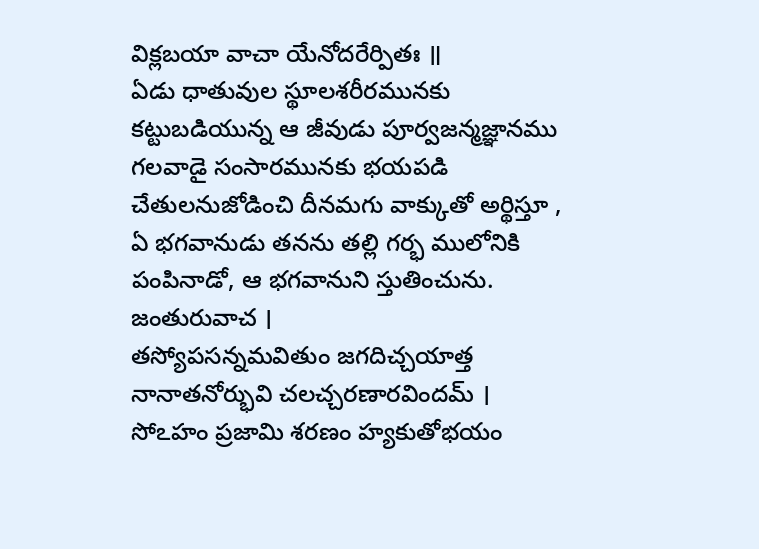విక్లబయా వాచా యేనోదరేర్పితః ॥
ఏడు ధాతువుల స్థూలశరీరమునకు కట్టుబడియున్న ఆ జీవుడు పూర్వజన్మజ్ఞానము గలవాడై సంసారమునకు భయపడి చేతులనుజోడించి దీనమగు వాక్కుతో అర్థిస్తూ , ఏ భగవానుడు తనను తల్లి గర్భ ములోనికి పంపినాడో, ఆ భగవానుని స్తుతించును.
జంతురువాచ ।
తస్యోపసన్నమవితుం జగదిచ్చయాత్త
నానాతనోర్భువి చలచ్చరణారవిందమ్ ।
సోఽహం ప్రజామి శరణం హ్యకుతోభయం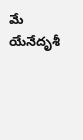మే
యేనేదృశీ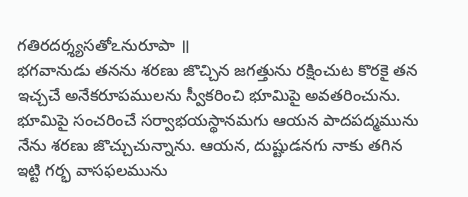గతిరదర్శ్యసతోఽనురూపా ॥
భగవానుడు తనను శరణు జొచ్చిన జగత్తును రక్షించుట కొరకై తన ఇచ్చచే అనేకరూపములను స్వీకరించి భూమిపై అవతరించును. భూమిపై సంచరించే సర్వాభయస్థానమగు ఆయన పాదపద్మమును నేను శరణు జొచ్చుచున్నాను. ఆయన, దుష్టుడనగు నాకు తగిన ఇట్టి గర్భ వాసఫలమును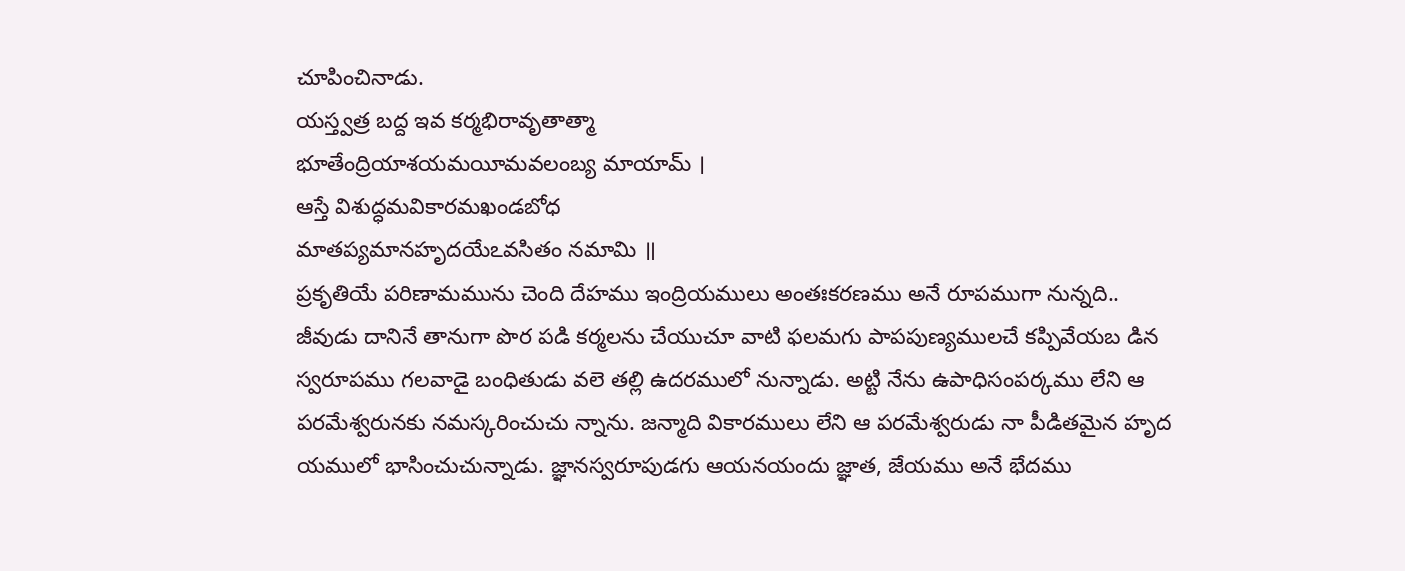చూపించినాడు.
యస్త్వత్ర బద్ద ఇవ కర్మభిరావృతాత్మా
భూతేంద్రియాశయమయీమవలంబ్య మాయామ్ ।
ఆస్తే విశుద్ధమవికారమఖండబోధ
మాతప్యమానహృదయేఽవసితం నమామి ॥
ప్రకృతియే పరిణామమును చెంది దేహము ఇంద్రియములు అంతఃకరణము అనే రూపముగా నున్నది.. జీవుడు దానినే తానుగా పొర పడి కర్మలను చేయుచూ వాటి ఫలమగు పాపపుణ్యములచే కప్పివేయబ డిన స్వరూపము గలవాడై బంధితుడు వలె తల్లి ఉదరములో నున్నాడు. అట్టి నేను ఉపాధిసంపర్కము లేని ఆ పరమేశ్వరునకు నమస్కరించుచు న్నాను. జన్మాది వికారములు లేని ఆ పరమేశ్వరుడు నా పీడితమైన హృద యములో భాసించుచున్నాడు. జ్ఞానస్వరూపుడగు ఆయనయందు జ్ఞాత, జేయము అనే భేదము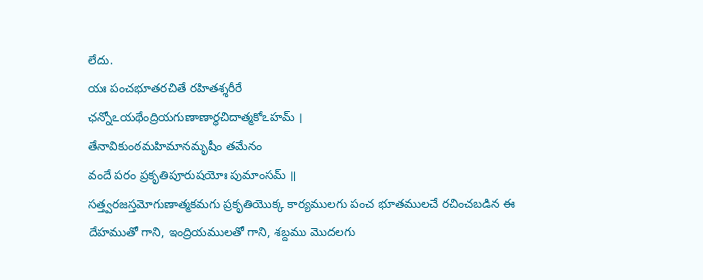లేదు.
యః పంచభూతరచితే రహితశ్శరీరే
ఛన్నోఽయథేంద్రియగుణాణార్ధచిదాత్మకోఽహమ్ ।
తేనావికుంఠమహిమానమృషీం తమేనం
వందే పరం ప్రకృతిపూరుషయోః పుమాంసమ్ ॥
సత్త్వరజస్తమోగుణాత్మకమగు ప్రకృతియొక్క కార్యములగు పంచ భూతములచే రచించబడిన ఈ దేహముతో గాని, ఇంద్రియములతో గాని, శబ్దము మొదలగు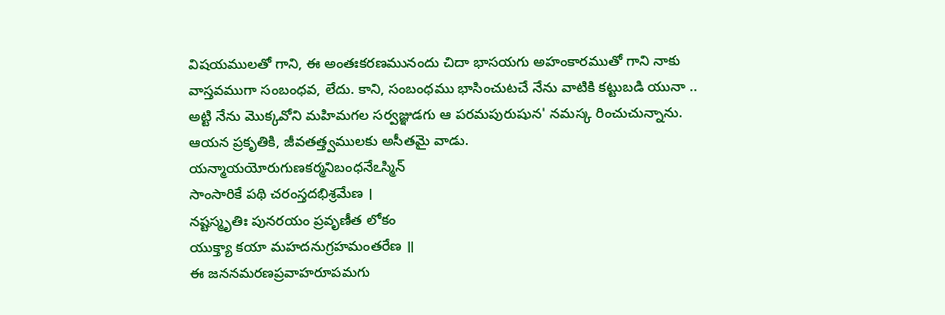విషయములతో గాని, ఈ అంతఃకరణమునందు చిదా భాసయగు అహంకారముతో గాని నాకు వాస్తవముగా సంబంధవ, లేదు. కాని, సంబంధము భాసించుటచే నేను వాటికి కట్టుబడి యునా .. అట్టి నేను మొక్కవోని మహిమగల సర్వజ్ఞుడగు ఆ పరమపురుషున' నమస్క రించుచున్నాను. ఆయన ప్రకృతికి, జీవతత్త్వములకు అసీతమై వాడు.
యన్మాయయోరుగుణకర్మనిబంధనేఽస్మిన్
సాంసారికే పథి చరంస్తదభిశ్రమేణ ।
నష్టస్మృతిః పునరయం ప్రవృణీత లోకం
యుక్త్యా కయా మహదనుగ్రహమంతరేణ ॥
ఈ జననమరణప్రవాహరూపమగు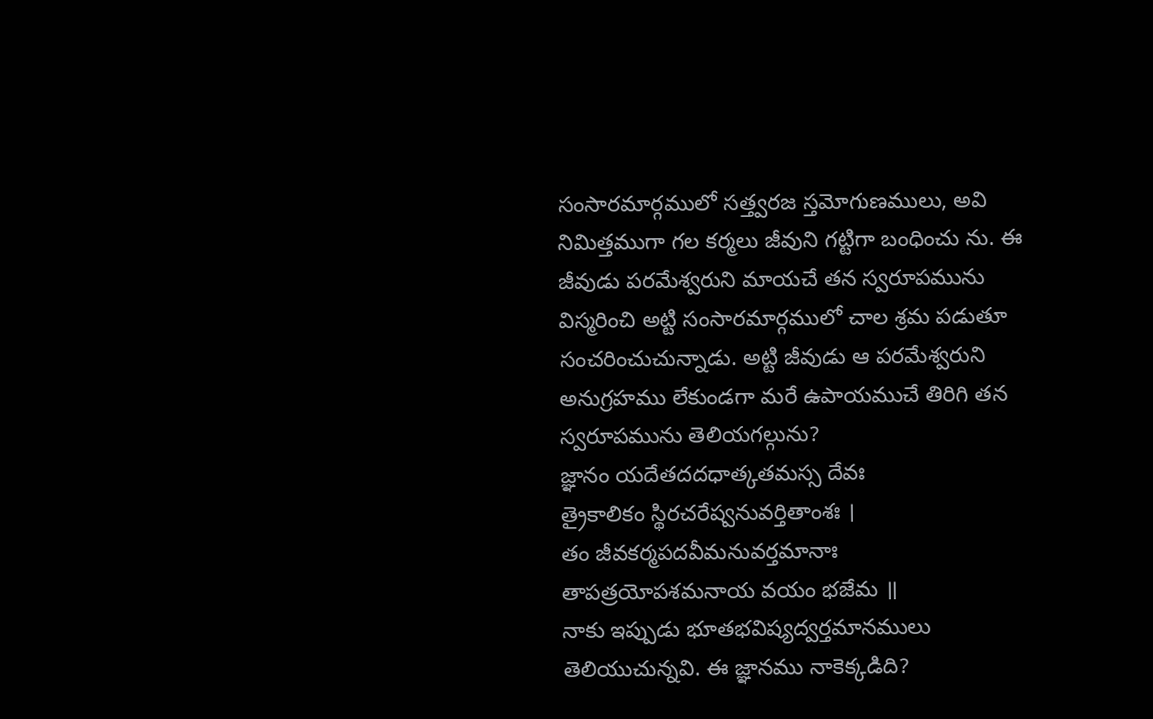సంసారమార్గములో సత్త్వరజ స్తమోగుణములు, అవి నిమిత్తముగా గల కర్మలు జీవుని గట్టిగా బంధించు ను. ఈ జీవుడు పరమేశ్వరుని మాయచే తన స్వరూపమును విస్మరించి అట్టి సంసారమార్గములో చాల శ్రమ పడుతూ సంచరించుచున్నాడు. అట్టి జీవుడు ఆ పరమేశ్వరుని అనుగ్రహము లేకుండగా మరే ఉపాయముచే తిరిగి తన స్వరూపమును తెలియగల్గును?
జ్ఞానం యదేతదదధాత్కతమస్స దేవః
త్రైకాలికం స్థిరచరేష్వనువర్తితాంశః ।
తం జీవకర్మపదవీమనువర్తమానాః
తాపత్రయోపశమనాయ వయం భజేమ ॥
నాకు ఇప్పుడు భూతభవిష్యద్వర్తమానములు తెలియుచున్నవి. ఈ జ్ఞానము నాకెక్కడిది?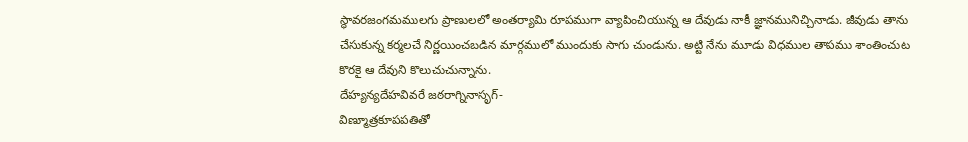స్థావరజంగమములగు ప్రాణులలో అంతర్యామి రూపముగా వ్యాపించియున్న ఆ దేవుడు నాకీ జ్ఞానమునిచ్చినాడు. జీవుడు తాను చేసుకున్న కర్మలచే నిర్ణయించబడిన మార్గములో ముందుకు సాగు చుండును. అట్టి నేను మూడు విధముల తాపము శాంతించుట కొరకై ఆ దేవుని కొలుచుచున్నాను.
దేహ్యన్యదేహవివరే జఠరాగ్నినాసృగ్-
విణ్మూత్రకూపపతితో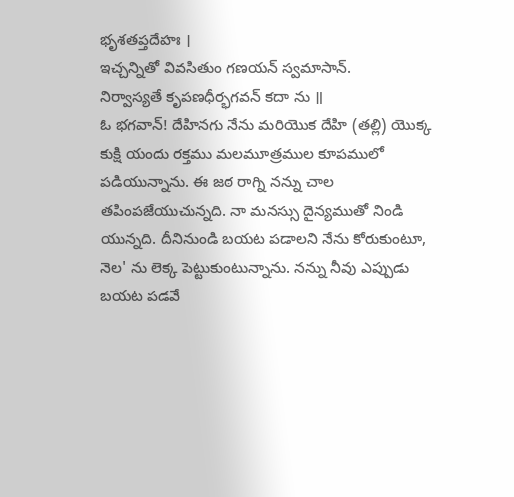భృశతప్తదేహః ।
ఇచ్చన్నితో వివసితుం గణయన్ స్వమాసాన్.
నిర్వాస్యతే కృపణధీర్భగవన్ కదా ను ॥
ఓ భగవాన్! దేహినగు నేను మరియొక దేహి (తల్లి) యొక్క కుక్షి యందు రక్తము మలమూత్రముల కూపములో పడియున్నాను. ఈ జఠ రాగ్ని నన్ను చాల తపింపజేయుచున్నది. నా మనస్సు దైన్యముతో నిండి యున్నది. దీనినుండి బయట పడాలని నేను కోరుకుంటూ, నెల' ను లెక్క పెట్టుకుంటున్నాను. నన్ను నీవు ఎప్పుడు బయట పడవే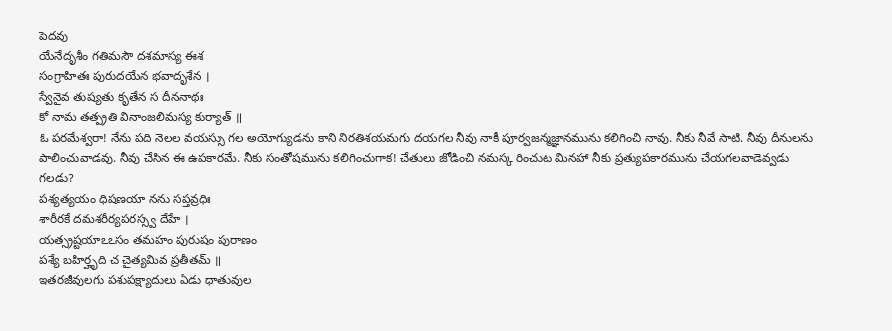పెదవు
యేనేదృశీం గతిమసౌ దశమాస్య ఈశ
సంగ్రాహితః పురుదయేన భవాదృశేన ।
స్వేనైవ తుష్యతు కృతేన స దీననాథః
కో నామ తత్ప్రతి వినాంజలిమస్య కుర్యాత్ ॥
ఓ పరమేశ్వరా! నేను పది నెలల వయస్సు గల అయోగ్యుడను కాని నిరతిశయమగు దయగల నీవు నాకీ పూర్వజన్మజ్ఞానమును కలిగించి నావు. నీకు నీవే సాటి. నీవు దీనులను పాలించువాడవు. నీవు చేసిన ఈ ఉపకారమే. నీకు సంతోషమును కలిగించుగాక! చేతులు జోడించి నమస్క రించుట మినహా నీకు ప్రత్యుపకారమును చేయగలవాడెవ్వడు గలడు?
పశ్యత్యయం ధిషణయా నను సప్తవ్రధిః
శారీరకే దమశరీర్యపరస్స్వ దేహే ।
యత్స్రష్టయాఽఽసం తమహం పురుషం పురాణం
పశ్యే బహిర్హృది చ చైత్యమివ ప్రతీతమ్ ॥
ఇతరజీవులగు పశుపక్ష్యాదులు ఏడు ధాతువుల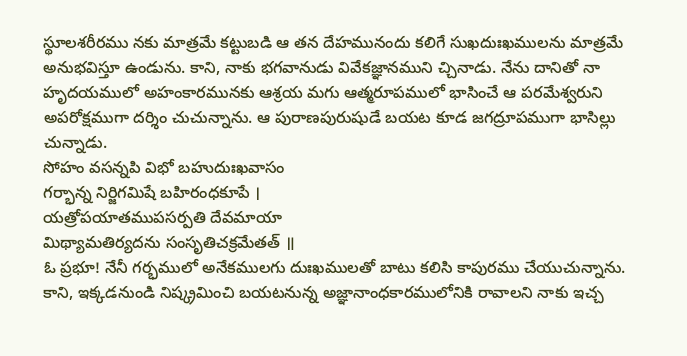స్థూలశరీరము నకు మాత్రమే కట్టుబడి ఆ తన దేహమునందు కలిగే సుఖదుఃఖములను మాత్రమే అనుభవిస్తూ ఉండును. కాని, నాకు భగవానుడు వివేకజ్ఞానముని చ్చినాడు. నేను దానితో నా హృదయములో అహంకారమునకు ఆశ్రయ మగు ఆత్మరూపములో భాసించే ఆ పరమేశ్వరుని అపరోక్షముగా దర్శిం చుచున్నాను. ఆ పురాణపురుషుడే బయట కూడ జగద్రూపముగా భాసిల్లు చున్నాడు.
సోహం వసన్నపి విభో బహుదుఃఖవాసం
గర్భాన్న నిర్జిగమిషే బహిరంధకూపే ।
యత్రోపయాతముపసర్పతి దేవమాయా
మిథ్యామతిర్యదను సంసృతిచక్రమేతత్ ॥
ఓ ప్రభూ! నేనీ గర్భములో అనేకములగు దుఃఖములతో బాటు కలిసి కాపురము చేయుచున్నాను. కాని, ఇక్కడనుండి నిష్క్రమించి బయటనున్న అజ్ఞానాంధకారములోనికి రావాలని నాకు ఇచ్చ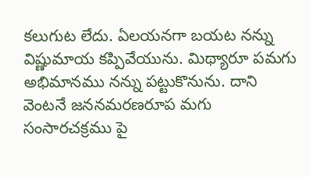కలుగుట లేదు. ఏలయనగా బయట నన్ను విష్ణుమాయ కప్పివేయును. మిథ్యారూ పమగు అభిమానము నన్ను పట్టుకొనును. దాని వెంటనే జననమరణరూప మగు సంసారచక్రము పై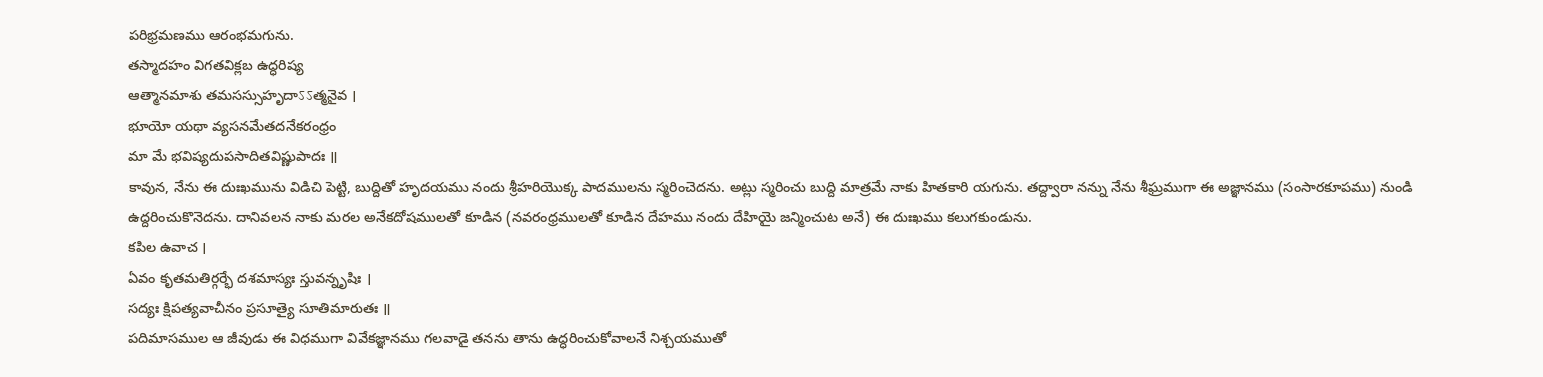పరిభ్రమణము ఆరంభమగును.
తస్మాదహం విగతవిక్లబ ఉద్ధరిష్య
ఆత్మానమాశు తమసస్సుహృదాऽऽత్మనైవ ।
భూయో యథా వ్యసనమేతదనేకరంధ్రం
మా మే భవిష్యదుపసాదితవిష్ణుపాదః ॥
కావున, నేను ఈ దుఃఖమును విడిచి పెట్టి, బుద్దితో హృదయము నందు శ్రీహరియొక్క పాదములను స్మరించెదను. అట్లు స్మరించు బుద్ది మాత్రమే నాకు హితకారి యగును. తద్ద్వారా నన్ను నేను శీఘ్రముగా ఈ అజ్ఞానము (సంసారకూపము) నుండి ఉద్దరించుకొనెదను. దానివలన నాకు మరల అనేకదోషములతో కూడిన (నవరంధ్రములతో కూడిన దేహము నందు దేహియై జన్మించుట అనే) ఈ దుఃఖము కలుగకుండును.
కపిల ఉవాచ ।
ఏవం కృతమతిర్గర్భే దశమాస్యః స్తువన్నృషిః ।
సద్యః క్షిపత్యవాచీనం ప్రసూత్యై సూతిమారుతః ॥
పదిమాసముల ఆ జీవుడు ఈ విధముగా వివేకజ్ఞానము గలవాడై తనను తాను ఉద్ధరించుకోవాలనే నిశ్చయముతో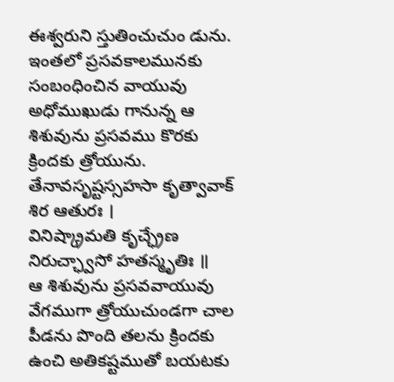ఈశ్వరుని స్తుతించుచుం డును. ఇంతలో ప్రసవకాలమునకు సంబంధించిన వాయువు అధోముఖుడు గానున్న ఆ శిశువును ప్రసవము కొరకు క్రిందకు త్రోయును.
తేనావసృష్టస్సహసా కృత్వావాక్ శిర ఆతురః ।
వినిష్క్రామతి కృచ్ఛ్రేణ నిరుచ్ఛ్వాసో హతస్మృతిః ॥
ఆ శిశువును ప్రసవవాయువు వేగముగా త్రోయుచుండగా చాల పీడను పొంది తలను క్రిందకు ఉంచి అతికష్టముతో బయటకు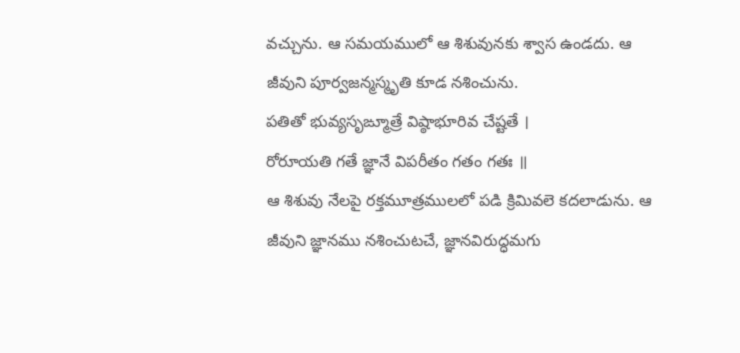వచ్చును. ఆ సమయములో ఆ శిశువునకు శ్వాస ఉండదు. ఆ జీవుని పూర్వజన్మస్మృతి కూడ నశించును.
పతితో భువ్యసృఙ్మూత్రే విష్ఠాభూరివ చేష్టతే ।
రోరూయతి గతే జ్ఞానే విపరీతం గతం గతః ॥
ఆ శిశువు నేలపై రక్తమూత్రములలో పడి క్రిమివలె కదలాడును. ఆ జీవుని జ్ఞానము నశించుటచే, జ్ఞానవిరుద్ధమగు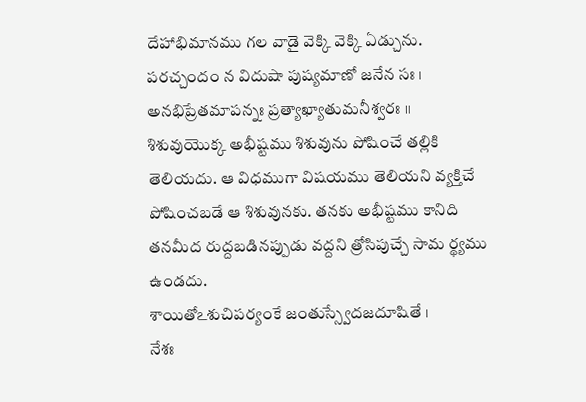దేహాభిమానము గల వాడై వెక్కి వెక్కి ఏడ్చును.
పరచ్చందం న విదుషా పుష్యమాణో జనేన సః ।
అనభిప్రేతమాపన్నః ప్రత్యాఖ్యాతుమనీశ్వరః ॥
శిశువుయొక్క అభీష్టము శిశువును పోషించే తల్లికి తెలియదు. ఆ విధముగా విషయము తెలియని వ్యక్తిచే పోషించబడే ఆ శిశువునకు. తనకు అభీష్టము కానిది తనమీద రుద్దబడినప్పుడు వద్దని త్రోసిపుచ్చే సామ ర్థ్యము ఉండదు.
శాయితోఽశుచిపర్యంకే జంతుస్స్వేదజదూషితే ।
నేశః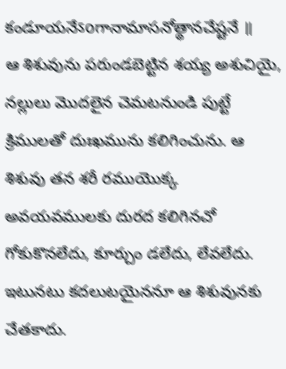కండూయనేऽoగానామాసనోత్థానచేష్టనే ॥
ఆ శిశువును పరుండబెట్టిన శయ్య అశుచియై, నల్లులు మొదలైన చెమటనుండి పుట్టే క్రిములతో దుఃఖమును కలిగించును. ఆ శిశువు తన శరీ రముయొక్క అవయవములకు దురద కలిగినచో గోకుకొనలేదు, కూర్చుం డలేదు, లేవలేదు. ఇటునటు కదలుటయైననూ ఆ శిశువునకు చేతకాదు.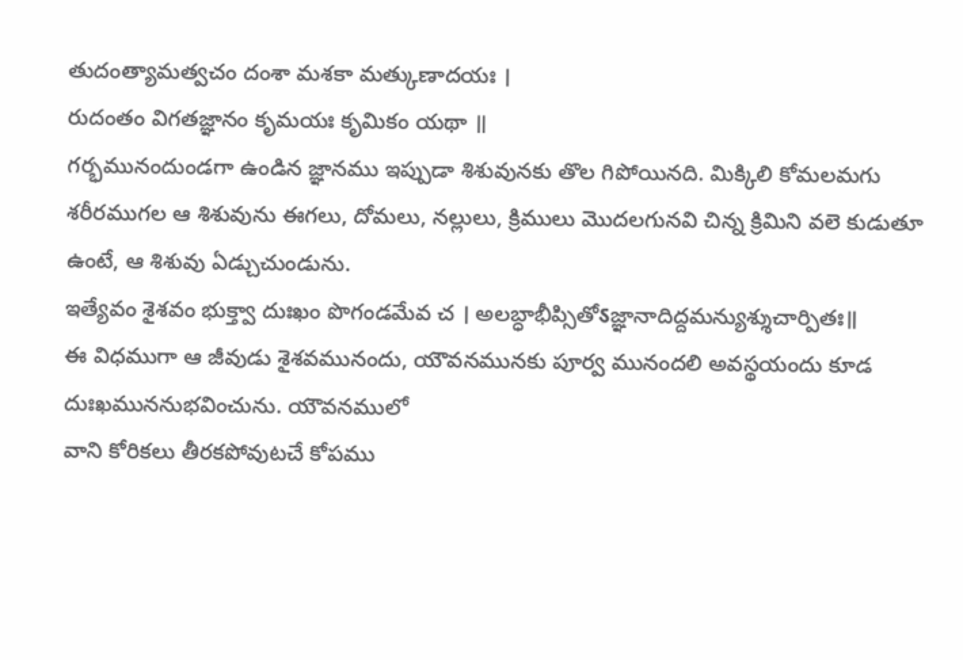తుదంత్యామత్వచం దంశా మశకా మత్కుణాదయః ।
రుదంతం విగతజ్ఞానం కృమయః కృమికం యథా ॥
గర్భమునందుండగా ఉండిన జ్ఞానము ఇప్పుడా శిశువునకు తొల గిపోయినది. మిక్కిలి కోమలమగు శరీరముగల ఆ శిశువును ఈగలు, దోమలు, నల్లులు, క్రిములు మొదలగునవి చిన్న క్రిమిని వలె కుడుతూ ఉంటే, ఆ శిశువు ఏడ్చుచుండును.
ఇత్యేవం శైశవం భుక్త్వా దుఃఖం పొగండమేవ చ । అలబ్ధాభీప్సితోऽజ్ఞానాదిద్దమన్యుశ్శుచార్పితః॥
ఈ విధముగా ఆ జీవుడు శైశవమునందు, యౌవనమునకు పూర్వ మునందలి అవస్థయందు కూడ దుఃఖముననుభవించును. యౌవనములో
వాని కోరికలు తీరకపోవుటచే కోపము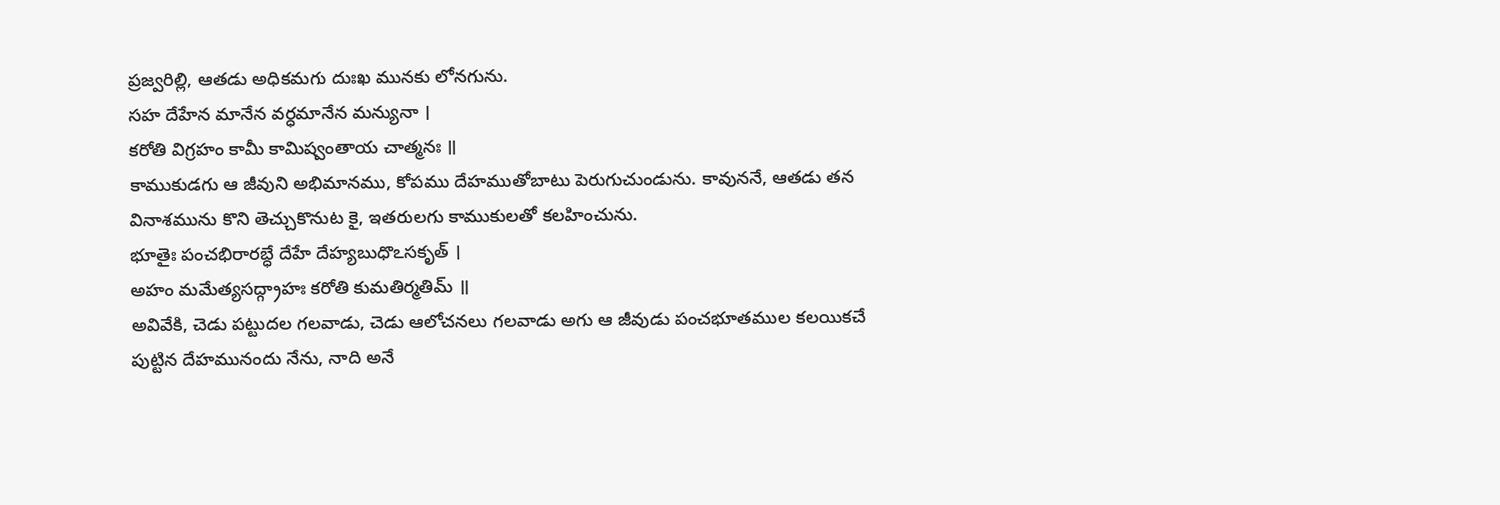ప్రజ్వరిల్లి, ఆతడు అధికమగు దుఃఖ మునకు లోనగును.
సహ దేహేన మానేన వర్ధమానేన మన్యునా ।
కరోతి విగ్రహం కామీ కామిష్వంతాయ చాత్మనః ॥
కాముకుడగు ఆ జీవుని అభిమానము, కోపము దేహముతోబాటు పెరుగుచుండును. కావుననే, ఆతడు తన వినాశమును కొని తెచ్చుకొనుట కై, ఇతరులగు కాముకులతో కలహించును.
భూతైః పంచభిరారబ్ధే దేహే దేహ్యబుధొఽసకృత్ ।
అహం మమేత్యసద్గ్రాహః కరోతి కుమతిర్మతిమ్ ॥
అవివేకి, చెడు పట్టుదల గలవాడు, చెడు ఆలోచనలు గలవాడు అగు ఆ జీవుడు పంచభూతముల కలయికచే పుట్టిన దేహమునందు నేను, నాది అనే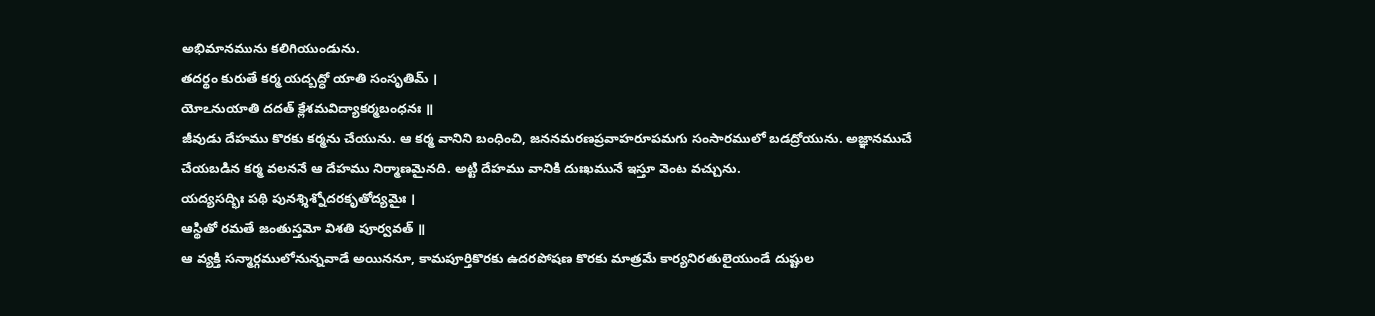అభిమానమును కలిగియుండును.
తదర్థం కురుతే కర్మ యద్బద్ధో యాతి సంసృతిమ్ ।
యోఽనుయాతి దదత్ క్లేశమవిద్యాకర్మబంధనః ॥
జీవుడు దేహము కొరకు కర్మను చేయును. ఆ కర్మ వానిని బంధించి, జననమరణప్రవాహరూపమగు సంసారములో బడద్రోయును. అజ్ఞానముచే చేయబడిన కర్మ వలననే ఆ దేహము నిర్మాణమైనది. అట్టి దేహము వానికి దుఃఖమునే ఇస్తూ వెంట వచ్చును.
యద్యసద్భిః పథి పునశ్శిశ్నోదరకృతోద్యమైః ।
ఆస్థితో రమతే జంతుస్తమో విశతి పూర్వవత్ ॥
ఆ వ్యక్తి సన్మార్గములోనున్నవాడే అయిననూ, కామపూర్తికొరకు ఉదరపోషణ కొరకు మాత్రమే కార్యనిరతులైయుండే దుష్టుల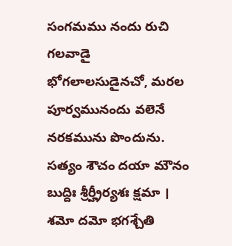సంగమము నందు రుచి గలవాడై భోగలాలసుడైనచో, మరల పూర్వమునందు వలెనే నరకమును పొందును.
సత్యం శౌచం దయా మౌనం బుద్దిః శ్రీర్హ్రీర్యశః క్షమా ।
శమో దమో భగశ్చేతి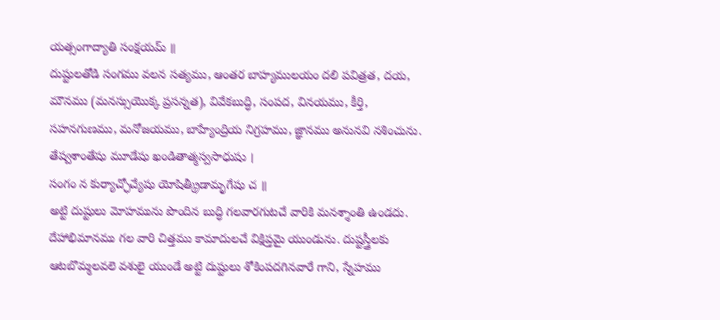యత్సంగాద్యాతి సంక్షయమ్ ॥
దుష్టులతోడి సంగము వలన సత్యము, ఆంతర బాహ్యములయం దలి పవిత్రత, దయ, మౌనము (మనస్సుయొక్క ప్రసన్నత), వివేకబుద్ధి, సంపద, వినయము, కీర్తి, సహనగుణము, మనోజయము, బాహ్యేంద్రియ నిగ్రహము, జ్ఞానము అనునవి నశించును.
తేష్వశాంతేషు మూడేషు ఖండితాత్మస్వసాధుషు ।
సంగం న కుర్యాచ్ఛోచ్యేషు యోషిత్క్రీడామృగేషు చ ॥
అట్టి దుష్టులు మోహమును పొందిన బుద్ధి గలవారగుటచే వారికి మనశ్శాంతి ఉండదు. దేహాభిమానము గల వారి చిత్తము కామాదులచే విక్షిప్తమై యుండును. దుష్టస్త్రీలకు ఆటబొమ్మలవలె వశులై యుండే అట్టి దుష్టులు శోకింపదగినవారే గాని, స్నేహము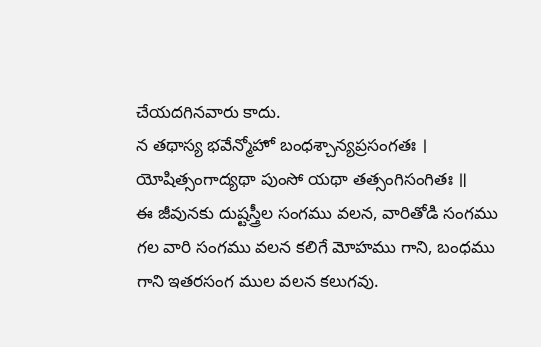చేయదగినవారు కాదు.
న తథాస్య భవేన్మోహో బంధశ్చాన్యప్రసంగతః ।
యోషిత్సంగాద్యథా పుంసో యథా తత్సంగిసంగితః ॥
ఈ జీవునకు దుష్టస్త్రీల సంగము వలన, వారితోడి సంగము గల వారి సంగము వలన కలిగే మోహము గాని, బంధము గాని ఇతరసంగ ముల వలన కలుగవు.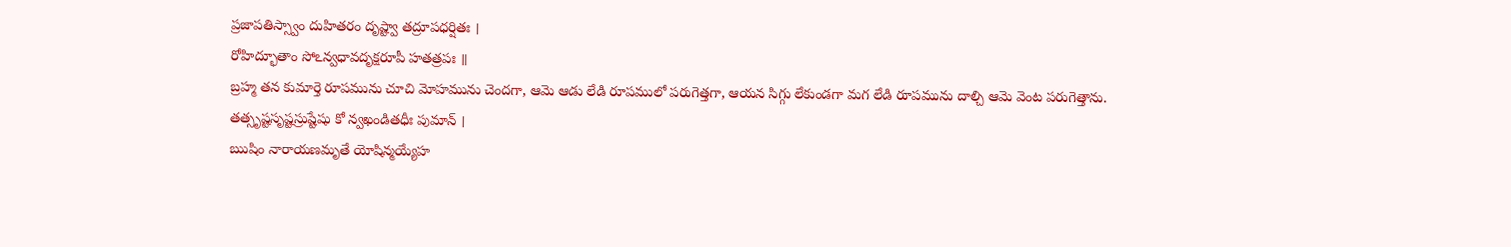ప్రజాపతిస్స్వాం దుహితరం దృష్ట్వా తద్రూపధర్షితః ।
రోహిద్భూతాం సోఽన్వధావదృక్షరూపీ హతత్రపః ॥
బ్రహ్మ తన కుమార్తె రూపమును చూచి మోహమును చెందగా, ఆమె ఆడు లేడి రూపములో పరుగెత్తగా, ఆయన సిగ్గు లేకుండగా మగ లేడి రూపమును దాల్చి ఆమె వెంట పరుగెత్తాను.
తత్సృష్టసృష్టస్రుష్టేషు కో న్వఖండితధీః పుమాన్ ।
ఋషిం నారాయణమృతే యోషిన్మయ్యేహ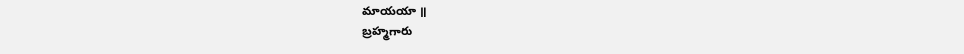మాయయా ॥
బ్రహ్మగారు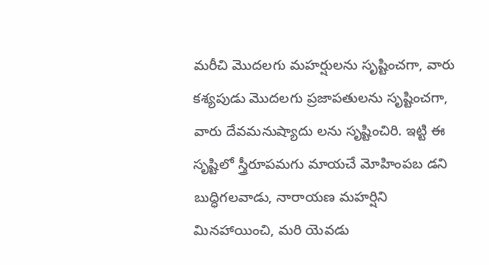మరీచి మొదలగు మహర్షులను సృష్టించగా, వారు కశ్యపుడు మొదలగు ప్రజాపతులను సృష్టించగా, వారు దేవమనుష్యాదు లను సృష్టించిరి. ఇట్టి ఈ సృష్టిలో స్త్రీరూపమగు మాయచే మోహింపబ డని బుద్ధిగలవాడు, నారాయణ మహర్షిని మినహాయించి, మరి యెవడు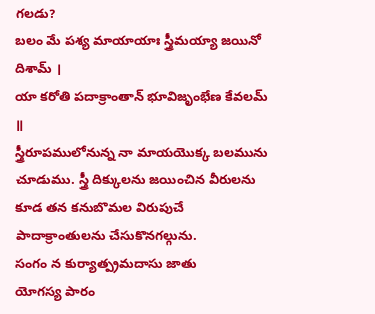గలడు?
బలం మే పశ్య మాయాయాః స్త్రీమయ్యా జయినో దిశామ్ ।
యా కరోతి పదాక్రాంతాన్ భూవిజృంభేణ కేవలమ్ ॥
స్త్రీరూపములోనున్న నా మాయయొక్క బలమును చూడుము. స్త్రీ దిక్కులను జయించిన వీరులను కూడ తన కనుబొమల విరుపుచే పాదాక్రాంతులను చేసుకొనగల్గును.
సంగం న కుర్యాత్ప్రమదాసు జాతు
యోగస్య పారం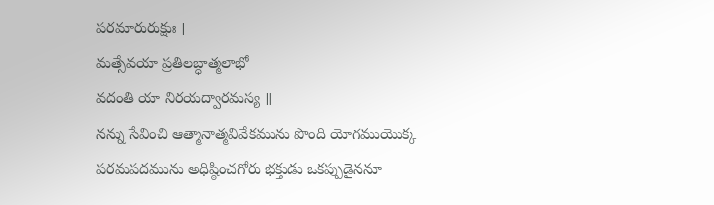పరమారురుక్షుః ।
మత్సేవయా ప్రతిలబ్ధాత్మలాభో
వదంతి యా నిరయద్వారమస్య ॥
నన్ను సేవించి ఆత్మానాత్మవివేకమును పొంది యోగముయొక్క పరమపదమును అధిష్ఠించగోరు భక్తుడు ఒకప్పుడైననూ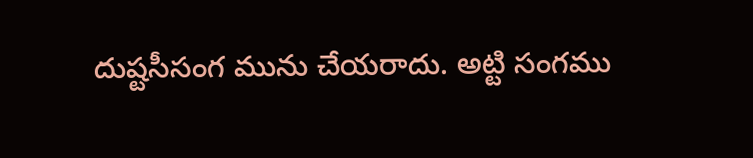దుష్టసీసంగ మును చేయరాదు. అట్టి సంగము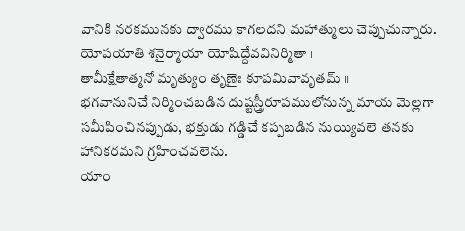వానికి నరకమునకు ద్వారము కాగలదని మహాత్ములు చెప్పుచున్నారు.
యోపయాతి శనైర్మాయా యోషిద్దేవవినిర్మితా ।
తామీక్షేతాత్మనో మృత్యుం తృణైః కూపమివావృతమ్ ॥
భగవానునిచే నిర్మించబడిన దుష్టస్త్రీరూపములోనున్న మాయ మెల్లగా సమీపించినప్పుడు, భక్తుడు గడ్డిచే కప్పబడిన నుయ్యివలె తనకు హానికరమని గ్రహించవలెను.
యాం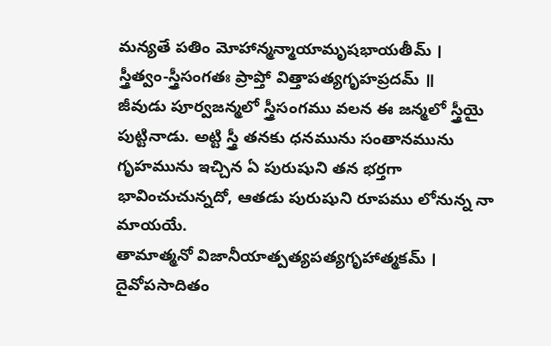మన్యతే పతిం మోహాన్మన్మాయామృషభాయతీమ్ ।
స్త్రీత్వం-స్త్రీసంగతః ప్రాప్తో విత్తాపత్యగృహప్రదమ్ ॥
జీవుడు పూర్వజన్మలో స్త్రీసంగము వలన ఈ జన్మలో స్త్రీయై పుట్టినాడు. అట్టి స్త్రీ తనకు ధనమును సంతానమును గృహమును ఇచ్చిన ఏ పురుషుని తన భర్తగా భావించుచున్నదో, ఆతడు పురుషుని రూపము లోనున్న నా మాయయే.
తామాత్మనో విజానీయాత్పత్యపత్యగృహాత్మకమ్ ।
దైవోపసాదితం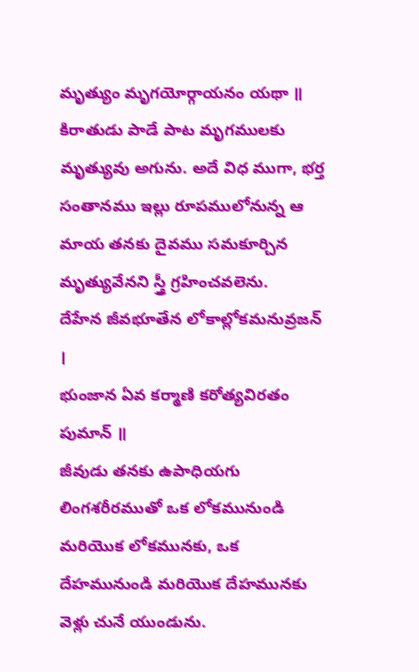మృత్యుం మృగయోర్గాయనం యథా ॥
కిరాతుడు పాడే పాట మృగములకు మృత్యువు అగును. అదే విధ ముగా, భర్త సంతానము ఇల్లు రూపములోనున్న ఆ మాయ తనకు దైవము సమకూర్చిన మృత్యువేనని స్త్రీ గ్రహించవలెను.
దేహేన జీవభూతేన లోకాల్లోకమనువ్రజన్ ।
భుంజాన ఏవ కర్మాణి కరోత్యవిరతం పుమాన్ ॥
జీవుడు తనకు ఉపాధియగు లింగశరీరముతో ఒక లోకమునుండి మరియొక లోకమునకు, ఒక దేహమునుండి మరియొక దేహమునకు వెళ్లు చునే యుండును.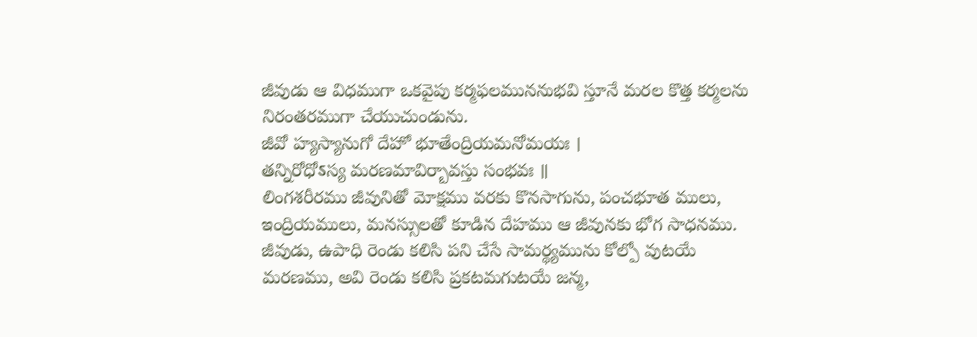జీవుడు ఆ విధముగా ఒకవైపు కర్మఫలముననుభవి స్తూనే మరల కొత్త కర్మలను నిరంతరముగా చేయుచుండును.
జీవో హ్యస్యానుగో దేహో భూతేంద్రియమనోమయః ।
తన్నిరోధోऽస్య మరణమావిర్బావస్తు సంభవః ॥
లింగశరీరము జీవునితో మోక్షము వరకు కొనసాగును, పంచభూత ములు, ఇంద్రియములు, మనస్సులతో కూడిన దేహము ఆ జీవునకు భోగ సాధనము. జీవుడు, ఉపాధి రెండు కలిసి పని చేసే సామర్థ్యమును కోల్పో వుటయే మరణము, అవి రెండు కలిసి ప్రకటమగుటయే జన్మ,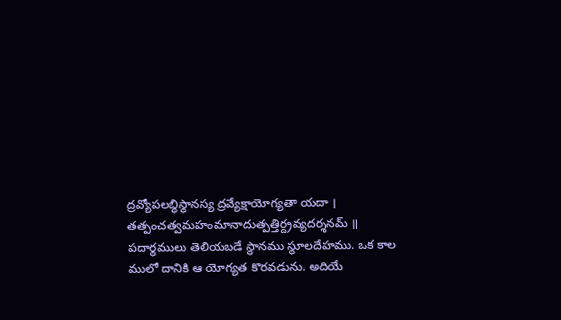ద్రవ్యోపలబ్ధిస్థానస్య ద్రవ్యేక్షాయోగ్యతా యదా । తత్పంచత్వమహంమానాదుత్పత్తిర్ద్రవ్యదర్శనమ్ ॥
పదార్థములు తెలియబడే స్థానము స్థూలదేహము. ఒక కాల ములో దానికి ఆ యోగ్యత కొరవడును. అదియే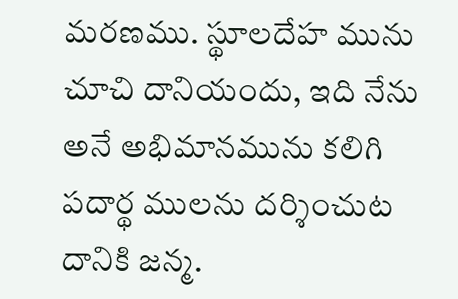మరణము. స్థూలదేహ మును చూచి దానియందు, ఇది నేను అనే అభిమానమును కలిగి పదార్థ ములను దర్శించుట దానికి జన్మ.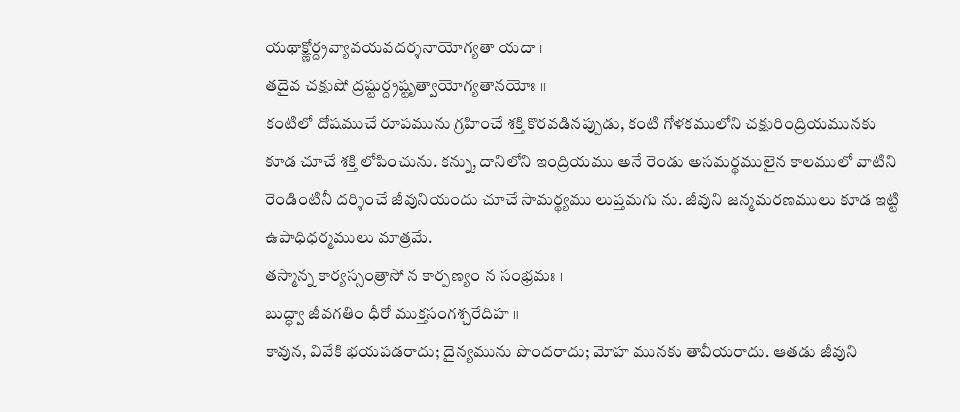యథాక్ష్ణోర్ద్రవ్యావయవదర్శనాయోగ్యతా యదా ।
తదైవ చక్షుషో ద్రష్టుర్ద్రష్టృత్వాయోగ్యతానయోః ॥
కంటిలో దోషముచే రూపమును గ్రహించే శక్తి కొరవడినప్పుడు, కంటి గోళకములోని చక్షురింద్రియమునకు కూడ చూచే శక్తి లోపించును. కన్ను, దానిలోని ఇంద్రియము అనే రెండు అసమర్థములైన కాలములో వాటిని రెండింటినీ దర్శించే జీవునియందు చూచే సామర్థ్యము లుప్తమగు ను. జీవుని జన్మమరణములు కూడ ఇట్టి ఉపాధిధర్మములు మాత్రమే.
తస్మాన్న కార్యస్సంత్రాసో న కార్పణ్యం న సంభ్రమః ।
బుద్ధ్వా జీవగతిం ధీరో ముక్తసంగశ్చరేదిహ ॥
కావున, వివేకి భయపడరాదు; దైన్యమును పొందరాదు; మోహ మునకు తావీయరాదు. ఆతడు జీవుని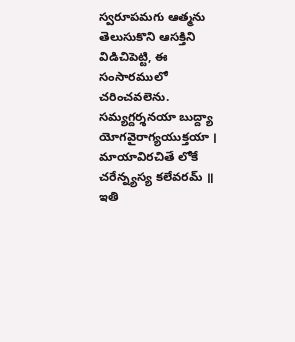స్వరూపమగు ఆత్మను తెలుసుకొని ఆసక్తిని విడిచిపెట్టి, ఈ సంసారములో చరించవలెను.
సమ్యగ్దర్శనయా బుద్ద్యా యోగవైరాగ్యయుక్తయా ।
మాయావిరచితే లోకే చరేన్న్యస్య కలేవరమ్ ॥
ఇతి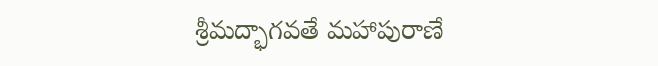శ్రీమద్భాగవతే మహాపురాణే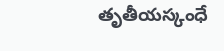తృతీయస్కంధే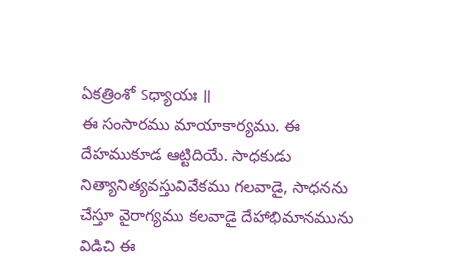ఏకత్రింశో ऽధ్యాయః ॥
ఈ సంసారము మాయాకార్యము. ఈ దేహముకూడ ఆట్టిదియే. సాధకుడు నిత్యానిత్యవస్తువివేకము గలవాడై, సాధనను చేస్తూ వైరాగ్యము కలవాడై దేహాభిమానమును విడిచి ఈ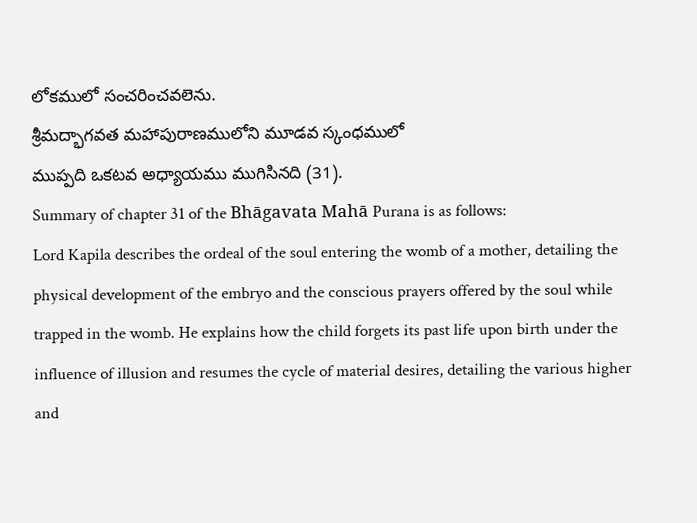లోకములో సంచరించవలెను.
శ్రీమద్భాగవత మహాపురాణములోని మూడవ స్కంధములో
ముప్పది ఒకటవ అధ్యాయము ముగిసినది (31).
Summary of chapter 31 of the Bhāgavata Mahā Purana is as follows:
Lord Kapila describes the ordeal of the soul entering the womb of a mother, detailing the physical development of the embryo and the conscious prayers offered by the soul while trapped in the womb. He explains how the child forgets its past life upon birth under the influence of illusion and resumes the cycle of material desires, detailing the various higher and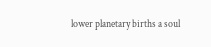lower planetary births a soul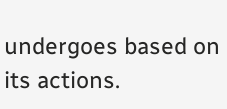undergoes based on its actions.